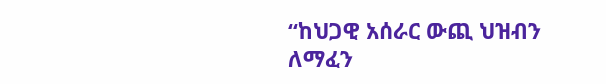“ከህጋዊ አሰራር ውጪ ህዝብን ለማፈን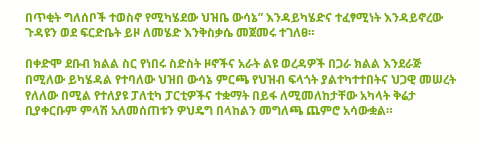በጥቂት ግለሰቦች ተወስኖ የሚካሄደው ህዝቤ ውሳኔ” እንዳይካሄድና ተፈፃሚነት እንዳይኖረው ጉዳዩን ወደ ፍርድቤት ይዞ ለመሄድ እንቅስቃሴ መጀመሩ ተገለፀ።

በቀድሞ ደቡብ ክልል ስር የነበሩ ስድስት ዞኖችና አራት ልዩ ወረዳዎች በጋራ ክልል እንደራጅ በሚለው ይካሄዳል የተባለው ህዝበ ውሳኔ ምርጫ የህዝብ ፍላጎት ያልተካተተበትና ህጋዊ መሠረት የለለው በሚል የተለያዩ ፓለቲካ ፓርቲዎችና ተቋማት በይፋ ለሚመለከታቸው አካላት ቅሬታ ቢያቀርቡም ምላሽ አለመሰጠቱን ዎህዴግ በላከልን መግለጫ ጨምሮ አሳውቋል።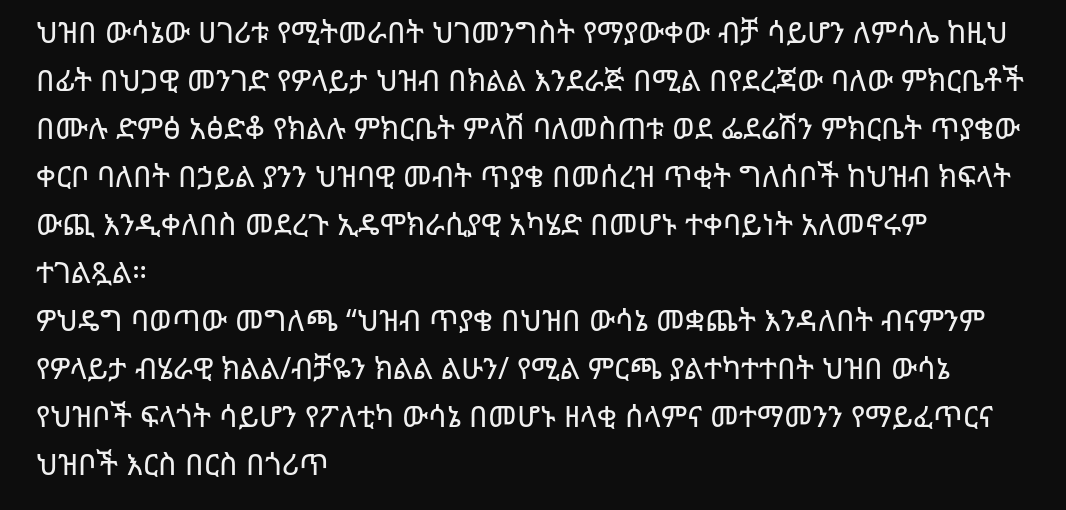ህዝበ ውሳኔው ሀገሪቱ የሚትመራበት ህገመንግስት የማያውቀው ብቻ ሳይሆን ለምሳሌ ከዚህ በፊት በህጋዊ መንገድ የዎላይታ ህዝብ በክልል እንደራጅ በሚል በየደረጃው ባለው ምክርቤቶች በሙሉ ድምፅ አፅድቆ የክልሉ ምክርቤት ምላሽ ባለመስጠቱ ወደ ፌደሬሽን ምክርቤት ጥያቄው ቀርቦ ባለበት በኃይል ያንን ህዝባዊ መብት ጥያቄ በመሰረዝ ጥቂት ግለሰቦች ከህዝብ ክፍላት ውጪ እንዲቀለበስ መደረጉ ኢዴሞክራሲያዊ አካሄድ በመሆኑ ተቀባይነት አለመኖሩም ተገልጿል።
ዎህዴግ ባወጣው መግለጫ “ህዝብ ጥያቄ በህዝበ ውሳኔ መቋጨት እንዳለበት ብናምንም የዎላይታ ብሄራዊ ክልል/ብቻዬን ክልል ልሁን/ የሚል ምርጫ ያልተካተተበት ህዝበ ውሳኔ የህዝቦች ፍላጎት ሳይሆን የፖለቲካ ውሳኔ በመሆኑ ዘላቂ ሰላምና መተማመንን የማይፈጥርና ህዝቦች እርስ በርስ በጎሪጥ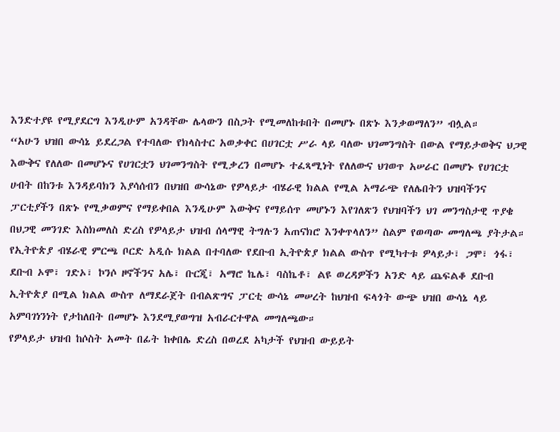እንድተያዩ የሚያደርግ እንዲሁም አንዳቸው ሌላውን በስጋት የሚመለከቱበት በመሆኑ በጽኑ እንቃወማለን” ብሏል።
“አሁን ህዝበ ውሳኔ ይደረጋል የተባለው የክላስተር አወቃቀር በሀገርቷ ሥራ ላይ ባለው ህገመንግስት በውል የማይታወቅና ህጋዊ እውቅና የለለው በመሆኑና የሀገርቷን ህገመንግስት የሚቃረን በመሆኑ ተፈጻሚነት የለለውና ህገወጥ አሠራር በመሆኑ የሀገርቷ ሀብት በከንቱ እንዳይባክን እያሳሰብን በህዝበ ውሳኔው የዎላይታ ብሄራዊ ክልል የሚል አማራጭ የለሌበትን ህዝባችንና ፓርቲያችን በጽኑ የሚቃወምና የማይቀበል እንዲሁም እውቅና የማይሰጥ መሆኑን እየገለጽን የህዝባችን ህገ መንግስታዊ ጥያቄ በህጋዊ መንገድ እስክመለስ ድረስ የዎላይታ ህዝብ ሰላማዊ ትግሉን አጠናክሮ እንቀጥላለን” ስልም የወጣው መግለጫ ያትታል።
የኢትዮጵያ ብሄራዊ ምርጫ ቦርድ አዲሱ ክልል በተባለው የደቡብ ኢትዮጵያ ክልል ውስጥ የሚካተቱ ዎላይታ፣ ጋሞ፣ ጎፋ፣ ደቡብ ኦሞ፣ ገድኦ፣ ኮንሶ ዞኖችንና አሌ፣ ቡርጂ፣ አማሮ ኬሌ፣ ባስኬቶ፣ ልዩ ወረዳዎችን አንድ ላይ ጨፍልቆ ደቡብ ኢትዮጵያ በሚል ክልል ውስጥ ለማደራጀት በብልጽግና ፓርቲ ውሳኔ መሠረት ከህዝብ ፍላጎት ውጭ ህዝበ ውሳኔ ላይ አምባገነንነት የታከለበት በመሆኑ እንደሚያወግዝ አብራርተዋል መግለጫው።
የዎላይታ ህዝብ ከሶስት አመት በፊት ከቀበሌ ድረስ በወረደ አካታች የህዝብ ውይይት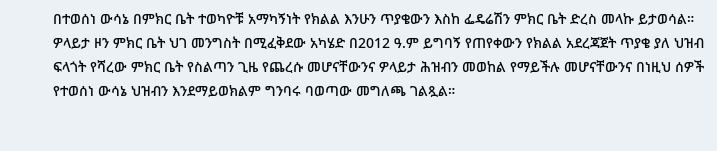በተወሰነ ውሳኔ በምክር ቤት ተወካዮቹ አማካኝነት የክልል እንሁን ጥያቄውን እስከ ፌዴሬሽን ምክር ቤት ድረስ መላኩ ይታወሳል። ዎላይታ ዞን ምክር ቤት ህገ መንግስት በሚፈቅደው አካሄድ በ2012 ዓ.ም ይግባኝ የጠየቀውን የክልል አደረጃጀት ጥያቄ ያለ ህዝብ ፍላጎት የሻረው ምክር ቤት የስልጣን ጊዜ የጨረሱ መሆናቸውንና ዎላይታ ሕዝብን መወከል የማይችሉ መሆናቸውንና በነዚህ ሰዎች የተወሰነ ውሳኔ ህዝብን እንደማይወክልም ግንባሩ ባወጣው መግለጫ ገልጿል።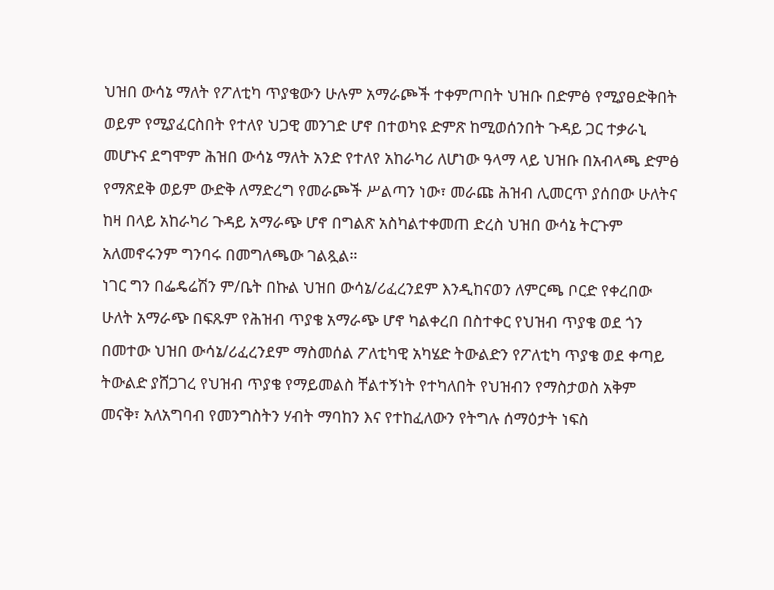ህዝበ ውሳኔ ማለት የፖለቲካ ጥያቄውን ሁሉም አማራጮች ተቀምጦበት ህዝቡ በድምፅ የሚያፀድቅበት ወይም የሚያፈርስበት የተለየ ህጋዊ መንገድ ሆኖ በተወካዩ ድምጽ ከሚወሰንበት ጉዳይ ጋር ተቃራኒ መሆኑና ደግሞም ሕዝበ ውሳኔ ማለት አንድ የተለየ አከራካሪ ለሆነው ዓላማ ላይ ህዝቡ በአብላጫ ድምፅ የማጽደቅ ወይም ውድቅ ለማድረግ የመራጮች ሥልጣን ነው፣ መራጩ ሕዝብ ሊመርጥ ያሰበው ሁለትና ከዛ በላይ አከራካሪ ጉዳይ አማራጭ ሆኖ በግልጽ አስካልተቀመጠ ድረስ ህዝበ ውሳኔ ትርጉም አለመኖሩንም ግንባሩ በመግለጫው ገልጿል።
ነገር ግን በፌዴሬሽን ም/ቤት በኩል ህዝበ ውሳኔ/ሪፈረንደም እንዲከናወን ለምርጫ ቦርድ የቀረበው ሁለት አማራጭ በፍጹም የሕዝብ ጥያቄ አማራጭ ሆኖ ካልቀረበ በስተቀር የህዝብ ጥያቄ ወደ ጎን በመተው ህዝበ ውሳኔ/ሪፈረንደም ማስመሰል ፖለቲካዊ አካሄድ ትውልድን የፖለቲካ ጥያቄ ወደ ቀጣይ ትውልድ ያሸጋገረ የህዝብ ጥያቄ የማይመልስ ቸልተኝነት የተካለበት የህዝብን የማስታወስ አቅም መናቅ፣ አለአግባብ የመንግስትን ሃብት ማባከን እና የተከፈለውን የትግሉ ሰማዕታት ነፍስ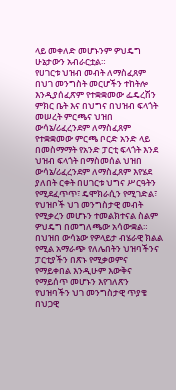ላይ መቀለድ መሆኑንም ዎህዴግ ሁኔታውን አብራርቷል።
የሀገርቱ ህዝብ መብት ለማስፈጸም በህገ መንግስት መርሆችን ተከትሎ እንዲያሰፈጽም የተቋቋመው ፌዴረሽን ምክር ቤት እና በህግና በህዝብ ፍላጎት መሠረት ምርጫና ህዝበ ውሳኔ/ሪፈረንደም ለማስፈጸም የተቋቋመው ምርጫ ቦርድ አንድ ላይ በመስማማት የአንድ ፓርቲ ፍላጎት እንደ ህዝብ ፍላጎት በማስመሰል ህዝበ ውሳኔ/ሪፈረንደም ለማስፈጸም እየሄደ ያለበት ርቀት በሀገርቱ ህግና ሥርዓትን የሚደፈጥጥ፣ ዴሞክራሲን የሚገድል፣ የህዝቦች ህገ መንግስታዊ መብት የሚቃረን መሆኑን ተመልክተናል ስልም ዎህዴግ በመግለጫው አሳውቋል።
በህዝበ ውሳኔው የዎላይታ ብሄራዊ ክልል የሚል አማራጭ የለሌበትን ህዝባችንና ፓርቲያችን በጽኑ የሚቃወምና የማይቀበል እንዲሁም እውቅና የማይሰጥ መሆኑን እየገለጽን የህዝባችን ህገ መንግስታዊ ጥያቄ በህጋዊ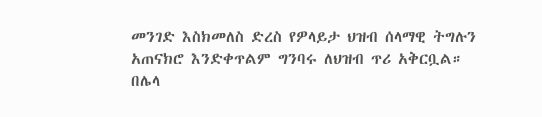መንገድ እስክመለስ ድረስ የዎላይታ ህዝብ ሰላማዊ ትግሉን አጠናክሮ እንድቀጥልም ግንባሩ ለህዝብ ጥሪ አቅርቧል።
በሌላ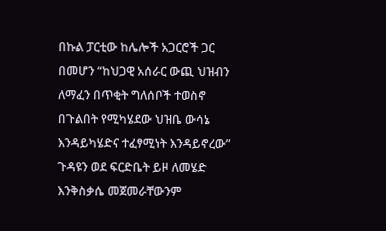በኩል ፓርቲው ከሌሎች አጋርሮች ጋር በመሆን “ከህጋዊ አሰራር ውጪ ህዝብን ለማፈን በጥቂት ግለሰቦች ተወስኖ በጉልበት የሚካሄደው ህዝቤ ውሳኔ እንዳይካሄድና ተፈፃሚነት እንዳይኖረው” ጉዳዩን ወደ ፍርድቤት ይዞ ለመሄድ እንቅስቃሴ መጀመራቸውንም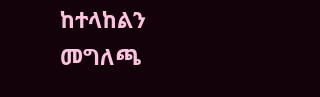ከተላከልን መግለጫ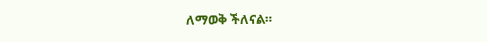ለማወቅ ችለናል።